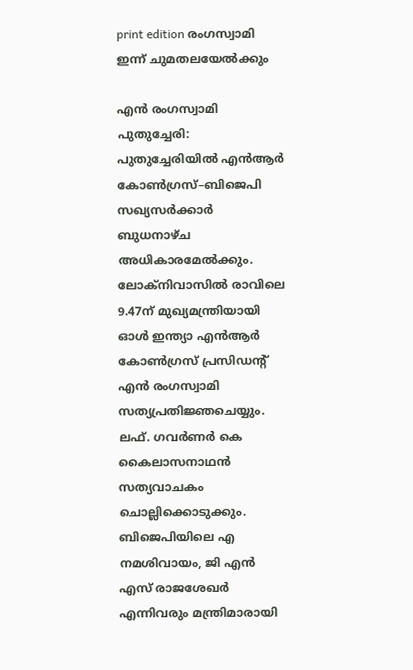print edition രംഗസ്വാമി ഇന്ന് ചുമതലയേൽക്കും

എൻ രംഗസ്വാമി
പുതുച്ചേരി: പുതുച്ചേരിയിൽ എൻആർ കോൺഗ്രസ്–ബിജെപി സഖ്യസർക്കാർ ബുധനാഴ്ച അധികാരമേൽക്കും. ലോക്നിവാസിൽ രാവിലെ 9.47ന് മുഖ്യമന്ത്രിയായി ഓൾ ഇന്ത്യാ എൻആർ കോൺഗ്രസ് പ്രസിഡന്റ് എൻ രംഗസ്വാമി സത്യപ്രതിജ്ഞചെയ്യും. ലഫ്. ഗവർണർ കെ കൈലാസനാഥൻ സത്യവാചകം ചൊല്ലിക്കൊടുക്കും. ബിജെപിയിലെ എ നമശിവായം, ജി എൻ എസ് രാജശേഖർ എന്നിവരും മന്ത്രിമാരായി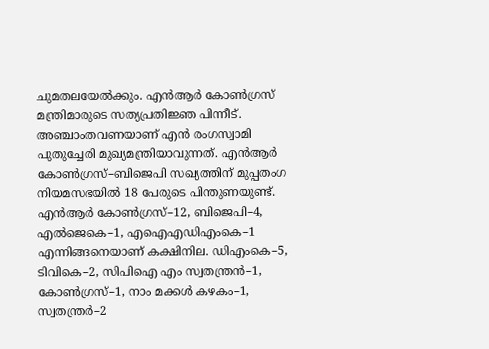ചുമതലയേൽക്കും. എൻആർ കോൺഗ്രസ് മന്ത്രിമാരുടെ സത്യപ്രതിജ്ഞ പിന്നീട്.
അഞ്ചാംതവണയാണ് എൻ രംഗസ്വാമി പുതുച്ചേരി മുഖ്യമന്ത്രിയാവുന്നത്. എൻആർ കോൺഗ്രസ്–ബിജെപി സഖ്യത്തിന് മുപ്പതംഗ നിയമസഭയിൽ 18 പേരുടെ പിന്തുണയുണ്ട്. എൻആർ കോൺഗ്രസ്–12, ബിജെപി–4, എൽജെകെ–1, എഐഎഡിഎംകെ–1 എന്നിങ്ങനെയാണ് കക്ഷിനില. ഡിഎംകെ–5, ടിവികെ–2, സിപിഐ എം സ്വതന്ത്രൻ–1, കോൺഗ്രസ്–1, നാം മക്കൾ കഴകം–1, സ്വതന്ത്രർ–2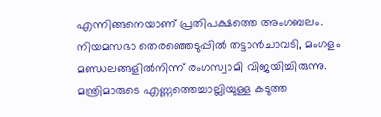എന്നിങ്ങനെയാണ് പ്രതിപക്ഷത്തെ അംഗബലം. നിയമസഭാ തെരഞ്ഞെടുപ്പിൽ തട്ടാൻചാവടി, മംഗളം മണ്ഡലങ്ങളിൽനിന്ന് രംഗസ്വാമി വിജയിച്ചിരുന്നു.
മന്ത്രിമാരുടെ എണ്ണത്തെച്ചാല്ലിയുള്ള കടുത്ത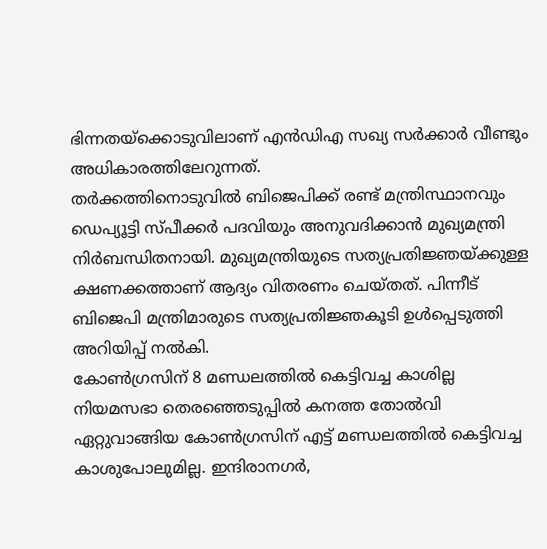ഭിന്നതയ്ക്കൊടുവിലാണ് എൻഡിഎ സഖ്യ സർക്കാർ വീണ്ടും അധികാരത്തിലേറുന്നത്.
തർക്കത്തിനൊടുവിൽ ബിജെപിക്ക് രണ്ട് മന്ത്രിസ്ഥാനവും ഡെപ്യൂട്ടി സ്പീക്കർ പദവിയും അനുവദിക്കാൻ മുഖ്യമന്ത്രി നിർബന്ധിതനായി. മുഖ്യമന്ത്രിയുടെ സത്യപ്രതിജ്ഞയ്ക്കുള്ള ക്ഷണക്കത്താണ് ആദ്യം വിതരണം ചെയ്തത്. പിന്നീട് ബിജെപി മന്ത്രിമാരുടെ സത്യപ്രതിജ്ഞകൂടി ഉൾപ്പെടുത്തി അറിയിപ്പ് നൽകി.
കോൺഗ്രസിന് 8 മണ്ഡലത്തിൽ കെട്ടിവച്ച കാശില്ല
നിയമസഭാ തെരഞ്ഞെടുപ്പിൽ കനത്ത തോൽവി ഏറ്റുവാങ്ങിയ കോൺഗ്രസിന് എട്ട് മണ്ഡലത്തിൽ കെട്ടിവച്ച കാശുപോലുമില്ല. ഇന്ദിരാനഗർ,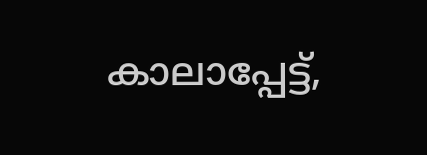കാലാപ്പേട്ട്,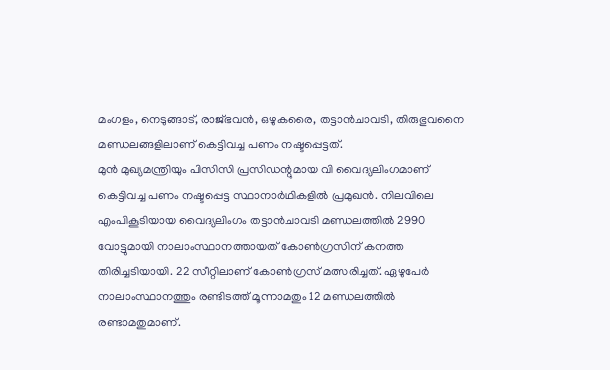മംഗളം, നെടുങ്ങാട്, രാജ്ഭവൻ, ഒഴുകരൈ, തട്ടാൻചാവടി, തിരുഭുവനൈ മണ്ഡലങ്ങളിലാണ് കെട്ടിവച്ച പണം നഷ്ടപ്പെട്ടത്.
മുൻ മുഖ്യമന്ത്രിയും പിസിസി പ്രസിഡന്റുമായ വി വൈദ്യലിംഗമാണ് കെട്ടിവച്ച പണം നഷ്ടപ്പെട്ട സ്ഥാനാർഥികളിൽ പ്രമുഖൻ. നിലവിലെ എംപികൂടിയായ വൈദ്യലിംഗം തട്ടാൻചാവടി മണ്ഡലത്തിൽ 2990 വോട്ടുമായി നാലാംസ്ഥാനത്തായത് കോൺഗ്രസിന് കനത്ത തിരിച്ചടിയായി. 22 സീറ്റിലാണ് കോൺഗ്രസ് മത്സരിച്ചത്. ഏഴുപേർ നാലാംസ്ഥാനത്തും രണ്ടിടത്ത് മൂന്നാമതും 12 മണ്ഡലത്തിൽ രണ്ടാമതുമാണ്.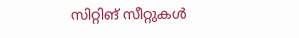സിറ്റിങ് സീറ്റുകൾ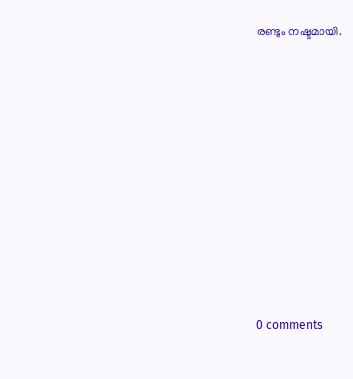രണ്ടും നഷ്ടമായി.










0 comments